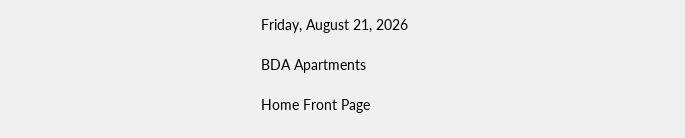Friday, August 21, 2026

BDA Apartments

Home Front Page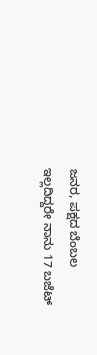ಜನರ, ಪಕ್ಷದ ಬೆಂಬಲ ಇಲ್ಲದಿದ್ದರೇ ನಾನು 17 ಬಜೆಟ್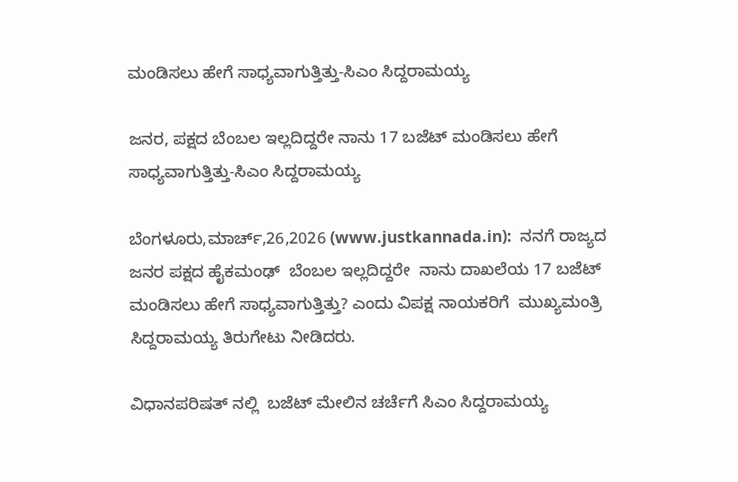ಮಂಡಿಸಲು ಹೇಗೆ ಸಾಧ್ಯವಾಗುತ್ತಿತ್ತು-ಸಿಎಂ ಸಿದ್ದರಾಮಯ್ಯ

ಜನರ, ಪಕ್ಷದ ಬೆಂಬಲ ಇಲ್ಲದಿದ್ದರೇ ನಾನು 17 ಬಜೆಟ್ ಮಂಡಿಸಲು ಹೇಗೆ ಸಾಧ್ಯವಾಗುತ್ತಿತ್ತು-ಸಿಎಂ ಸಿದ್ದರಾಮಯ್ಯ

ಬೆಂಗಳೂರು,ಮಾರ್ಚ್,26,2026 (www.justkannada.in):  ನನಗೆ ರಾಜ್ಯದ ಜನರ ಪಕ್ಷದ ಹೈಕಮಂಢ್  ಬೆಂಬಲ ಇಲ್ಲದಿದ್ದರೇ  ನಾನು ದಾಖಲೆಯ 17 ಬಜೆಟ್‌ ಮಂಡಿಸಲು ಹೇಗೆ ಸಾಧ್ಯವಾಗುತ್ತಿತ್ತು? ಎಂದು ವಿಪಕ್ಷ ನಾಯಕರಿಗೆ  ಮುಖ್ಯಮಂತ್ರಿ ಸಿದ್ದರಾಮಯ್ಯ ತಿರುಗೇಟು ನೀಡಿದರು.

ವಿಧಾನಪರಿಷತ್ ನಲ್ಲಿ  ಬಜೆಟ್‌ ಮೇಲಿನ ಚರ್ಚೆಗೆ ಸಿಎಂ ಸಿದ್ದರಾಮಯ್ಯ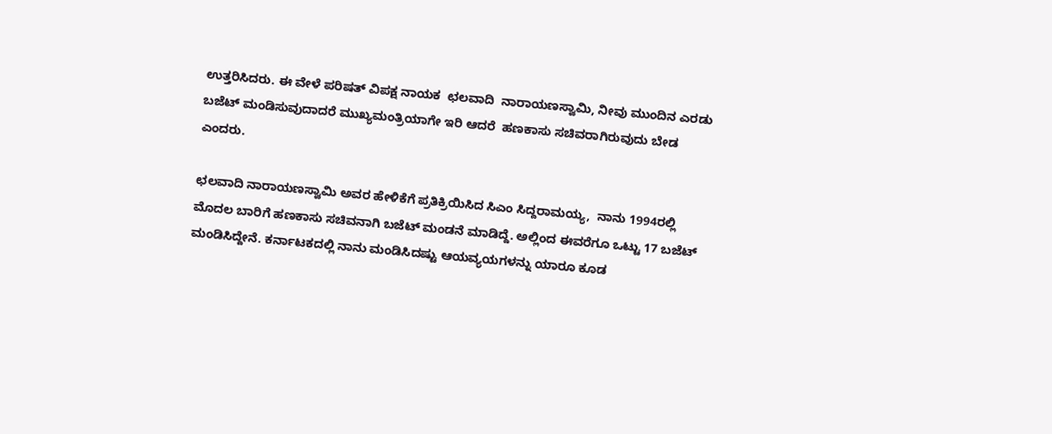ಉತ್ತರಿಸಿದರು. ಈ ವೇಳೆ ಪರಿಷತ್ ವಿಪಕ್ಷ ನಾಯಕ  ಛಲವಾದಿ  ನಾರಾಯಣಸ್ವಾಮಿ, ನೀವು ಮುಂದಿನ ಎರಡು ಬಜೆಟ್‌ ಮಂಡಿಸುವುದಾದರೆ ಮುಖ್ಯಮಂತ್ರಿಯಾಗೇ ಇರಿ ಆದರೆ  ಹಣಕಾಸು ಸಚಿವರಾಗಿರುವುದು ಬೇಡ ಎಂದರು.

ಛಲವಾದಿ ನಾರಾಯಣಸ್ವಾಮಿ ಅವರ ಹೇಳಿಕೆಗೆ ಪ್ರತಿಕ್ರಿಯಿಸಿದ ಸಿಎಂ ಸಿದ್ದರಾಮಯ್ಯ,  ನಾನು 1994ರಲ್ಲಿ ಮೊದಲ ಬಾರಿಗೆ ಹಣಕಾಸು ಸಚಿವನಾಗಿ ಬಜೆಟ್‌ ಮಂಡನೆ ಮಾಡಿದ್ದೆ. ಅಲ್ಲಿಂದ ಈವರೆಗೂ ಒಟ್ಟು 17 ಬಜೆಟ್‌ ಮಂಡಿಸಿದ್ದೇನೆ. ಕರ್ನಾಟಕದಲ್ಲಿ ನಾನು ಮಂಡಿಸಿದಷ್ಟು ಆಯವ್ಯಯಗಳನ್ನು ಯಾರೂ ಕೂಡ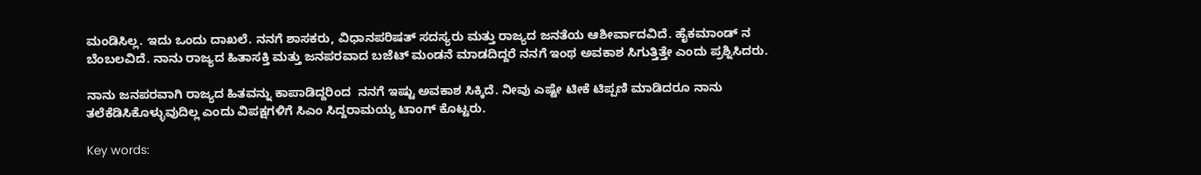ಮಂಡಿಸಿಲ್ಲ. ಇದು ಒಂದು ದಾಖಲೆ. ನನಗೆ ಶಾಸಕರು, ವಿಧಾನಪರಿಷತ್‌ ಸದಸ್ಯರು ಮತ್ತು ರಾಜ್ಯದ ಜನತೆಯ ಆಶೀರ್ವಾದವಿದೆ. ಹೈಕಮಾಂಡ್‌ ನ ಬೆಂಬಲವಿದೆ. ನಾನು ರಾಜ್ಯದ ಹಿತಾಸಕ್ತಿ ಮತ್ತು ಜನಪರವಾದ ಬಜೆಟ್‌ ಮಂಡನೆ ಮಾಡದಿದ್ದರೆ ನನಗೆ ಇಂಥ ಅವಕಾಶ ಸಿಗುತ್ತಿತ್ತೇ ಎಂದು ಪ್ರಶ್ನಿಸಿದರು.

ನಾನು ಜನಪರವಾಗಿ ರಾಜ್ಯದ ಹಿತವನ್ನು ಕಾಪಾಡಿದ್ದರಿಂದ  ನನಗೆ ಇಷ್ಟು ಅವಕಾಶ ಸಿಕ್ಕಿದೆ. ನೀವು ಎಷ್ಟೇ ಟೀಕೆ ಟಿಪ್ಪಣಿ ಮಾಡಿದರೂ ನಾನು ತಲೆಕೆಡಿಸಿಕೊಳ್ಳುವುದಿಲ್ಲ ಎಂದು ವಿಪಕ್ಷಗಳಿಗೆ ಸಿಎಂ ಸಿದ್ದರಾಮಯ್ಯ ಟಾಂಗ್ ಕೊಟ್ಟರು.

Key words: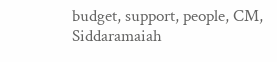budget, support, people, CM, Siddaramaiah